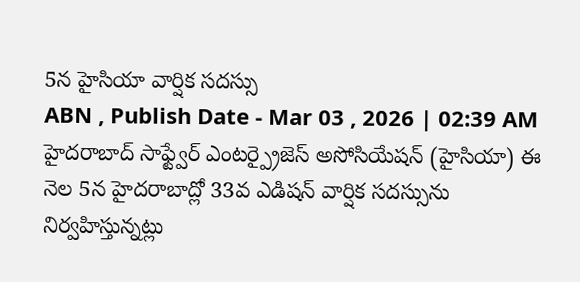5న హైసియా వార్షిక సదస్సు
ABN , Publish Date - Mar 03 , 2026 | 02:39 AM
హైదరాబాద్ సాఫ్ట్వేర్ ఎంటర్ప్రైజెస్ అసోసియేషన్ (హైసియా) ఈ నెల 5న హైదరాబాద్లో 33వ ఎడిషన్ వార్షిక సదస్సును నిర్వహిస్తున్నట్లు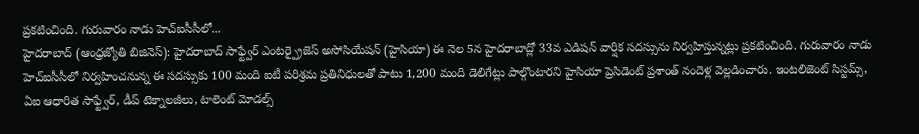ప్రకటించింది. గురువారం నాడు హెచ్ఐసీసీలో...
హైదరాబాద్ (ఆంధ్రజ్యోతి బిజినెస్): హైదరాబాద్ సాఫ్ట్వేర్ ఎంటర్ప్రైజెస్ అసోసియేషన్ (హైసియా) ఈ నెల 5న హైదరాబాద్లో 33వ ఎడిషన్ వార్షిక సదస్సును నిర్వహిస్తున్నట్లు ప్రకటించింది. గురువారం నాడు హెచ్ఐసీసీలో నిర్వహించనున్న ఈ సదస్సుకు 100 మంది ఐటీ పరిశ్రమ ప్రతినిధులతో పాటు 1,200 మంది డెలిగేట్లు పాల్గొంటారని హైసియా ప్రెసిడెంట్ ప్రశాంత్ నందెళ్ల వెల్లడించారు. ఇంటలిజెంట్ సిస్టమ్స్, ఏఐ ఆధారిత సాఫ్ట్వేర్, డీప్ టెక్నాలజీలు, టాలెంట్ మోడల్స్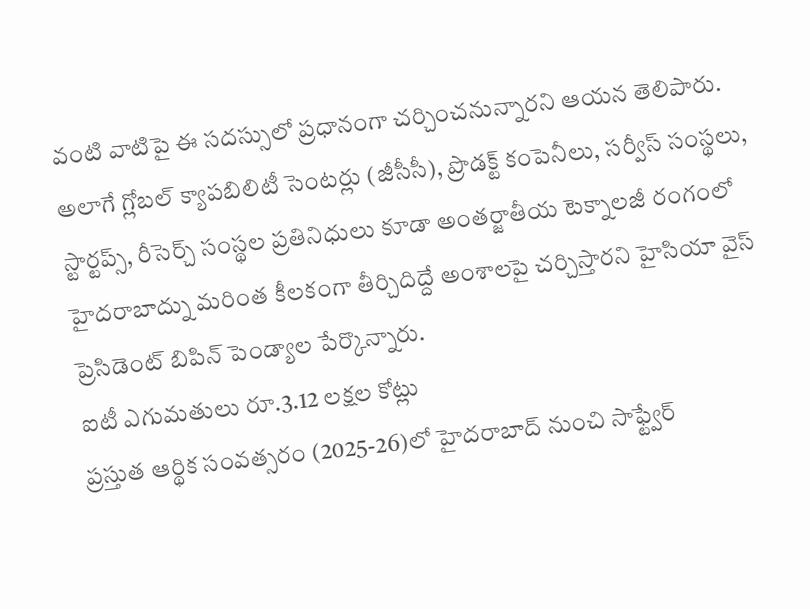వంటి వాటిపై ఈ సదస్సులో ప్రధానంగా చర్చించనున్నారని ఆయన తెలిపారు. అలాగే గ్లోబల్ క్యాపబిలిటీ సెంటర్లు (జీసీసీ), ప్రొడక్ట్ కంపెనీలు, సర్వీస్ సంస్థలు, స్టార్టప్స్, రీసెర్చ్ సంస్థల ప్రతినిధులు కూడా అంతర్జాతీయ టెక్నాలజీ రంగంలో హైదరాబాద్ను మరింత కీలకంగా తీర్చిదిద్దే అంశాలపై చర్చిస్తారని హైసియా వైస్ ప్రెసిడెంట్ బిపిన్ పెండ్యాల పేర్కొన్నారు.
ఐటీ ఎగుమతులు రూ.3.12 లక్షల కోట్లు
ప్రస్తుత ఆర్థిక సంవత్సరం (2025-26)లో హైదరాబాద్ నుంచి సాఫ్ట్వేర్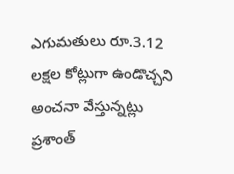ఎగుమతులు రూ.3.12 లక్షల కోట్లుగా ఉండొచ్చని అంచనా వేస్తున్నట్లు ప్రశాంత్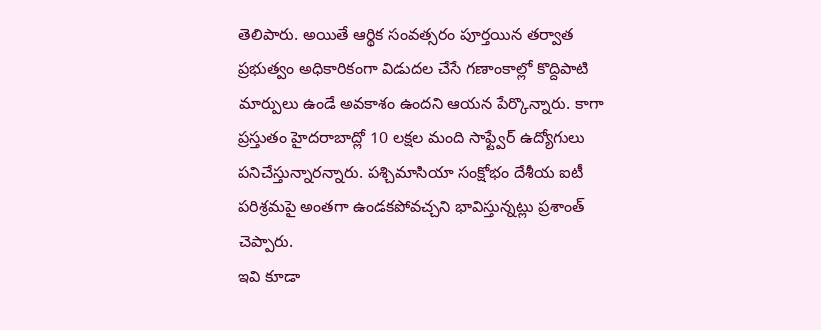తెలిపారు. అయితే ఆర్థిక సంవత్సరం పూర్తయిన తర్వాత ప్రభుత్వం అధికారికంగా విడుదల చేసే గణాంకాల్లో కొద్దిపాటి మార్పులు ఉండే అవకాశం ఉందని ఆయన పేర్కొన్నారు. కాగా ప్రస్తుతం హైదరాబాద్లో 10 లక్షల మంది సాఫ్ట్వేర్ ఉద్యోగులు పనిచేస్తున్నారన్నారు. పశ్చిమాసియా సంక్షోభం దేశీయ ఐటీ పరిశ్రమపై అంతగా ఉండకపోవచ్చని భావిస్తున్నట్లు ప్రశాంత్ చెప్పారు.
ఇవి కూడా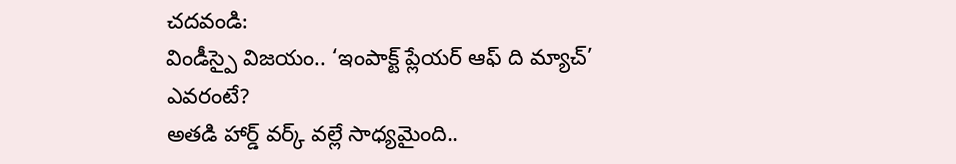చదవండి:
విండీస్పై విజయం.. ‘ఇంపాక్ట్ ప్లేయర్ ఆఫ్ ది మ్యాచ్’ ఎవరంటే?
అతడి హార్డ్ వర్క్ వల్లే సాధ్యమైంది..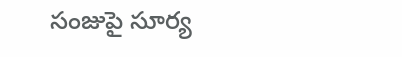సంజుపై సూర్య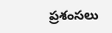ప్రశంసలు